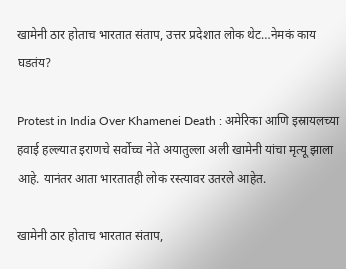खामेनी ठार होताच भारतात संताप, उत्तर प्रदेशात लोक थेट…नेमकं काय घडतंय?

Protest in India Over Khamenei Death : अमेरिका आणि इस्रायलच्या हवाई हल्ल्यात इराणचे सर्वोच्च नेते अयातुल्ला अली खामेनी यांचा मृत्यू झाला आहे. यानंतर आता भारतातही लोक रस्त्यावर उतरले आहेत.

खामेनी ठार होताच भारतात संताप,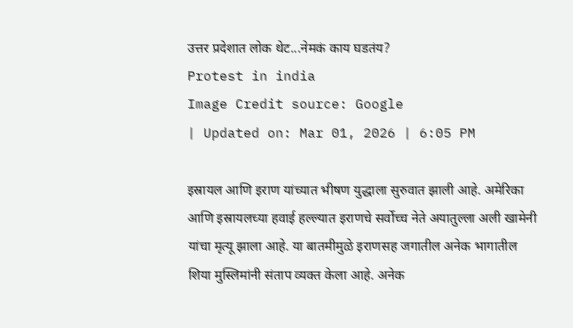उत्तर प्रदेशात लोक थेट...नेमकं काय घडतंय?
Protest in india
Image Credit source: Google
| Updated on: Mar 01, 2026 | 6:05 PM

इस्रायल आणि इराण यांच्यात भीषण युद्धाला सुरुवात झाली आहे. अमेरिका आणि इस्रायलच्या हवाई हल्ल्यात इराणचे सर्वोच्च नेते अयातुल्ला अली खामेनी यांचा मृत्यू झाला आहे. या बातमीमुळे इराणसह जगातील अनेक भागातील शिया मुस्लिमांनी संताप व्यक्त केला आहे. अनेक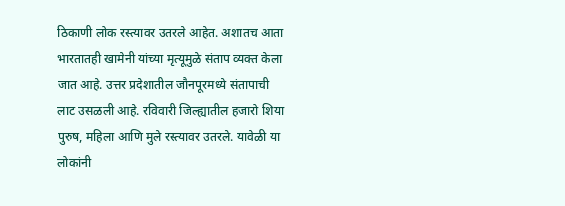ठिकाणी लोक रस्त्यावर उतरले आहेत. अशातच आता भारतातही खामेनी यांच्या मृत्यूमुळे संताप व्यक्त केला जात आहे. उत्तर प्रदेशातील जौनपूरमध्ये संतापाची लाट उसळली आहे. रविवारी जिल्ह्यातील हजारो शिया पुरुष, महिला आणि मुले रस्त्यावर उतरले. यावेळी या लोकांनी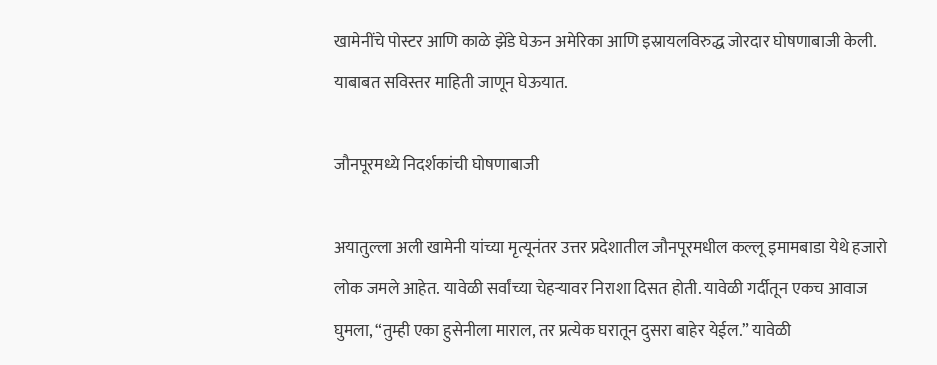खामेनींचे पोस्टर आणि काळे झेंडे घेऊन अमेरिका आणि इस्रायलविरुद्ध जोरदार घोषणाबाजी केली. याबाबत सविस्तर माहिती जाणून घेऊयात.

जौनपूरमध्ये निदर्शकांची घोषणाबाजी

अयातुल्ला अली खामेनी यांच्या मृत्यूनंतर उत्तर प्रदेशातील जौनपूरमधील कल्लू इमामबाडा येथे हजारो लोक जमले आहेत. यावेळी सर्वांच्या चेहऱ्यावर निराशा दिसत होती. यावेळी गर्दीतून एकच आवाज घुमला, “तुम्ही एका हुसेनीला माराल, तर प्रत्येक घरातून दुसरा बाहेर येईल.” यावेळी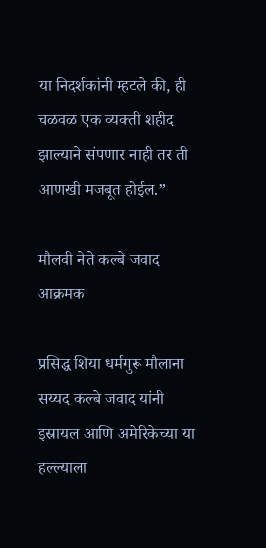या निदर्शकांनी म्हटले की, ही चळवळ एक व्यक्ती शहीद झाल्याने संपणार नाही तर ती आणखी मजबूत होईल.”

मौलवी नेते कल्बे जवाद आक्रमक

प्रसिद्ध शिया धर्मगुरू मौलाना सय्यद कल्बे जवाद यांनी इस्रायल आणि अमेरिकेच्या या हल्ल्याला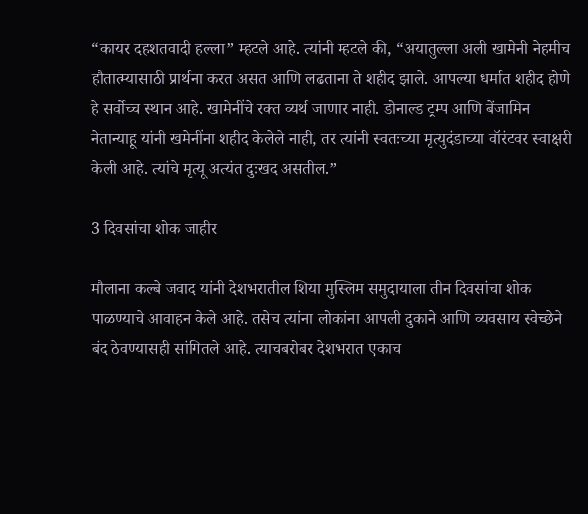“कायर दहशतवादी हल्ला” म्हटले आहे. त्यांनी म्हटले की, “अयातुल्ला अली खामेनी नेहमीच हौतात्म्यासाठी प्रार्थना करत असत आणि लढताना ते शहीद झाले. आपल्या धर्मात शहीद होणे हे सर्वोच्च स्थान आहे. खामेनींचे रक्त व्यर्थ जाणार नाही. डोनाल्ड ट्रम्प आणि बेंजामिन नेतान्याहू यांनी खमेनींना शहीद केलेले नाही, तर त्यांनी स्वतःच्या मृत्युदंडाच्या वॉरंटवर स्वाक्षरी केली आहे. त्यांचे मृत्यू अत्यंत दुःखद असतील.”

3 दिवसांचा शोक जाहीर

मौलाना कल्बे जवाद यांनी देशभरातील शिया मुस्लिम समुदायाला तीन दिवसांचा शोक पाळण्याचे आवाहन केले आहे. तसेच त्यांना लोकांना आपली दुकाने आणि व्यवसाय स्वेच्छेने बंद ठेवण्यासही सांगितले आहे. त्याचबरोबर देशभरात एकाच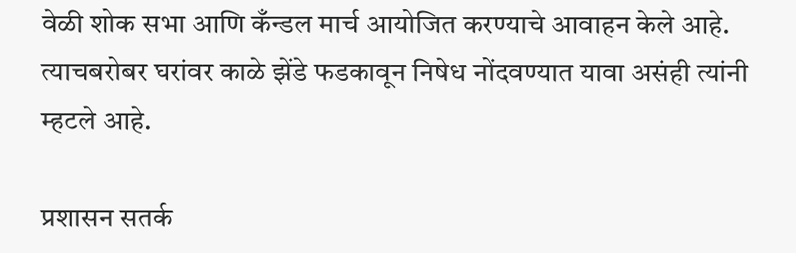वेळी शोक सभा आणि कँन्डल मार्च आयोजित करण्याचे आवाहन केले आहे. त्याचबरोबर घरांवर काळे झेंडे फडकावून निषेध नोंदवण्यात यावा असंही त्यांनी म्हटले आहे.

प्रशासन सतर्क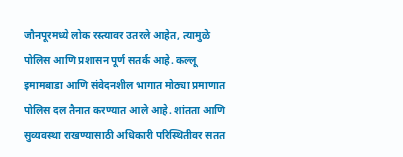जौनपूरमध्ये लोक रस्त्यावर उतरले आहेत, त्यामुळे पोलिस आणि प्रशासन पूर्ण सतर्क आहे. कल्लू इमामबाडा आणि संवेदनशील भागात मोठ्या प्रमाणात पोलिस दल तैनात करण्यात आले आहे. शांतता आणि सुव्यवस्था राखण्यासाठी अधिकारी परिस्थितीवर सतत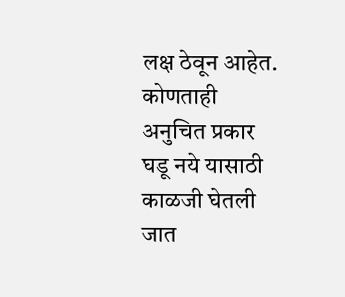लक्ष ठेवून आहेत. कोणताही अनुचित प्रकार घडू नये यासाठी काळजी घेतली जात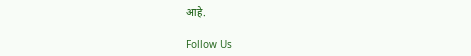आहे.

Follow Us